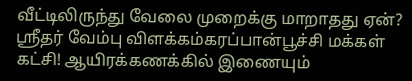வீட்டிலிருந்து வேலை முறைக்கு மாறாதது ஏன்? ஸ்ரீதர் வேம்பு விளக்கம்கரப்பான்பூச்சி மக்கள் கட்சி! ஆயிரக்கணக்கில் இணையும்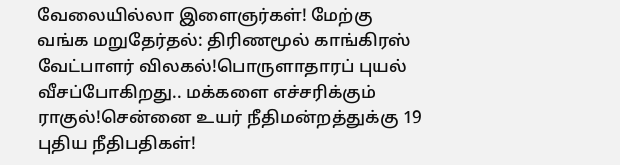வேலையில்லா இளைஞர்கள்! மேற்கு வங்க மறுதேர்தல்: திரிணமூல் காங்கிரஸ் வேட்பாளர் விலகல்!பொருளாதாரப் புயல் வீசப்போகிறது.. மக்களை எச்சரிக்கும் ராகுல்!சென்னை உயர் நீதிமன்றத்துக்கு 19 புதிய நீதிபதிகள்!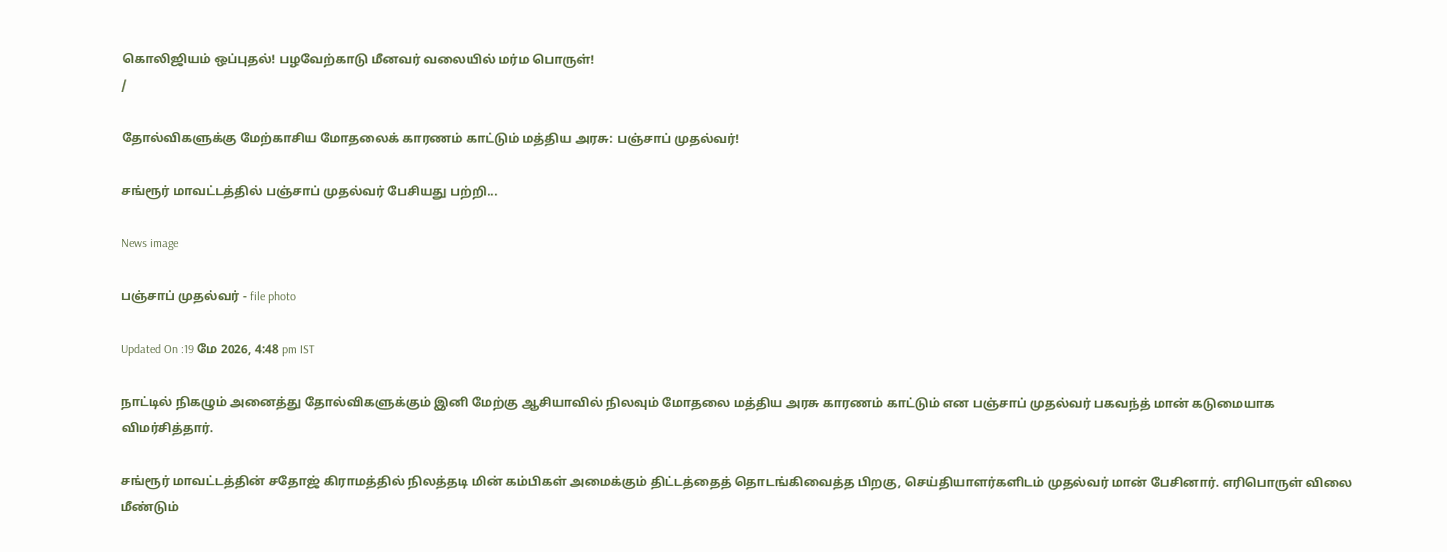கொலிஜியம் ஒப்புதல்! பழவேற்காடு மீனவர் வலையில் மர்ம பொருள்!
/

தோல்விகளுக்கு மேற்காசிய மோதலைக் காரணம் காட்டும் மத்திய அரசு: பஞ்சாப் முதல்வர்!

சங்ரூர் மாவட்டத்தில் பஞ்சாப் முதல்வர் பேசியது பற்றி...

News image

பஞ்சாப் முதல்வர் - file photo

Updated On :19 மே 2026, 4:48 pm IST

நாட்டில் நிகழும் அனைத்து தோல்விகளுக்கும் இனி மேற்கு ஆசியாவில் நிலவும் மோதலை மத்திய அரசு காரணம் காட்டும் என பஞ்சாப் முதல்வர் பகவந்த் மான் கடுமையாக விமர்சித்தார்.

சங்ரூர் மாவட்டத்தின் சதோஜ் கிராமத்தில் நிலத்தடி மின் கம்பிகள் அமைக்கும் திட்டத்தைத் தொடங்கிவைத்த பிறகு, செய்தியாளர்களிடம் முதல்வர் மான் பேசினார். எரிபொருள் விலை மீண்டும்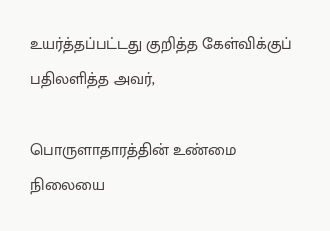உயர்த்தப்பட்டது குறித்த கேள்விக்குப் பதிலளித்த அவர்,

பொருளாதாரத்தின் உண்மை நிலையை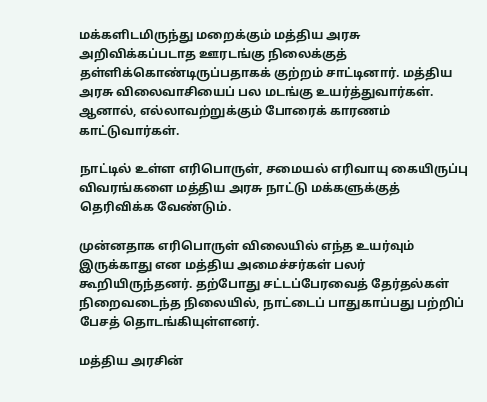மக்களிடமிருந்து மறைக்கும் மத்திய அரசு அறிவிக்கப்படாத ஊரடங்கு நிலைக்குத் தள்ளிக்கொண்டிருப்பதாகக் குற்றம் சாட்டினார். மத்திய அரசு விலைவாசியைப் பல மடங்கு உயர்த்துவார்கள். ஆனால், எல்லாவற்றுக்கும் போரைக் காரணம் காட்டுவார்கள்.

நாட்டில் உள்ள எரிபொருள், சமையல் எரிவாயு கையிருப்பு விவரங்களை மத்திய அரசு நாட்டு மக்களுக்குத் தெரிவிக்க வேண்டும்.

முன்னதாக எரிபொருள் விலையில் எந்த உயர்வும் இருக்காது என மத்திய அமைச்சர்கள் பலர் கூறியிருந்தனர். தற்போது சட்டப்பேரவைத் தேர்தல்கள் நிறைவடைந்த நிலையில், நாட்டைப் பாதுகாப்பது பற்றிப் பேசத் தொடங்கியுள்ளனர்.

மத்திய அரசின்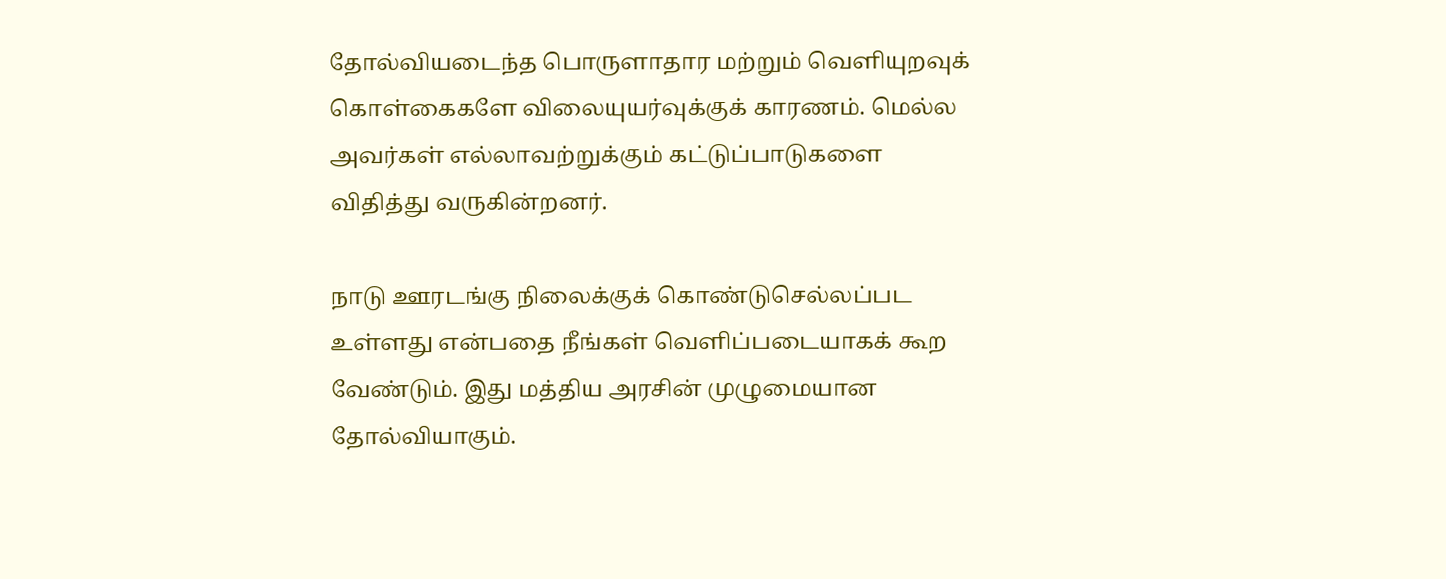தோல்வியடைந்த பொருளாதார மற்றும் வெளியுறவுக் கொள்கைகளே விலையுயர்வுக்குக் காரணம். மெல்ல அவர்கள் எல்லாவற்றுக்கும் கட்டுப்பாடுகளை விதித்து வருகின்றனர்.

நாடு ஊரடங்கு நிலைக்குக் கொண்டுசெல்லப்பட உள்ளது என்பதை நீங்கள் வெளிப்படையாகக் கூற வேண்டும். இது மத்திய அரசின் முழுமையான தோல்வியாகும்.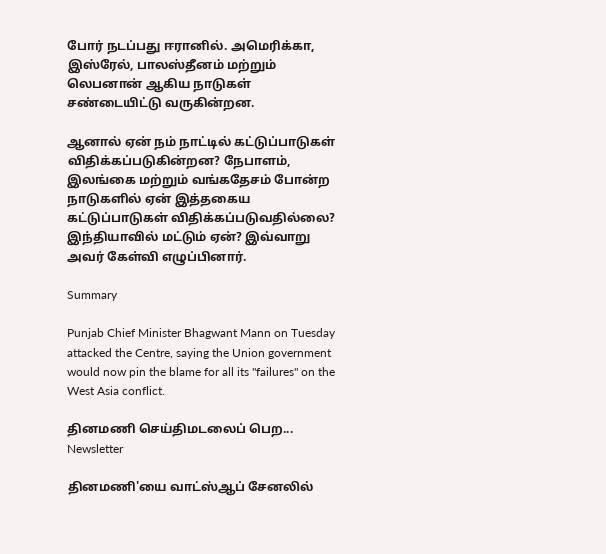போர் நடப்பது ஈரானில். அமெரிக்கா, இஸ்ரேல், பாலஸ்தீனம் மற்றும் லெபனான் ஆகிய நாடுகள் சண்டையிட்டு வருகின்றன.

ஆனால் ஏன் நம் நாட்டில் கட்டுப்பாடுகள் விதிக்கப்படுகின்றன? நேபாளம், இலங்கை மற்றும் வங்கதேசம் போன்ற நாடுகளில் ஏன் இத்தகைய கட்டுப்பாடுகள் விதிக்கப்படுவதில்லை? இந்தியாவில் மட்டும் ஏன்? இவ்வாறு அவர் கேள்வி எழுப்பினார்.

Summary

Punjab Chief Minister Bhagwant Mann on Tuesday attacked the Centre, saying the Union government would now pin the blame for all its "failures" on the West Asia conflict.

தினமணி செய்திமடலைப் பெற... Newsletter

தினமணி'யை வாட்ஸ்ஆப் சேனலில்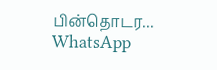பின்தொடர... WhatsApp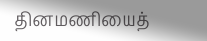தினமணியைத்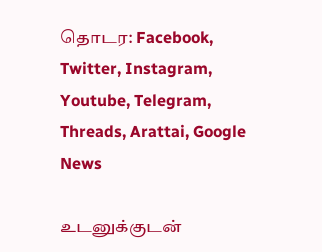தொடர: Facebook, Twitter, Instagram, Youtube, Telegram, Threads, Arattai, Google News

உடனுக்குடன்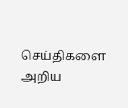செய்திகளை அறிய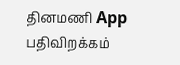தினமணி App பதிவிறக்கம்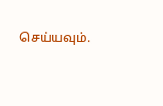செய்யவும்.